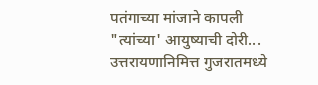पतंगाच्या मांजाने कापली "त्यांच्या' आयुष्याची दोरी...
उत्तरायणानिमित्त गुजरातमध्ये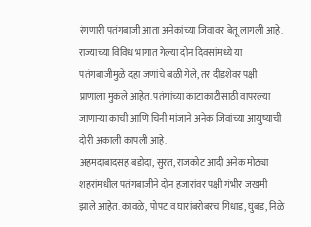रंगणारी पतंगबाजी आता अनेकांच्या जिवावर बेतू लागली आहे. राज्याच्या विविध भागात गेल्या दोन दिवसांमध्ये या पतंगबाजीमुळे दहा जणांचे बळी गेले, तर दीडशेवर पक्षी प्राणाला मुकले आहेत. पतंगांच्या काटाकाटीसाठी वापरल्या जाणाऱ्या काची आणि चिनी मांजाने अनेक जिवांच्या आयुष्याची दोरी अकाली कापली आहे.
अहमदाबादसह बडोदा, सुरत, राजकोट आदी अनेक मोठ्या शहरांमधील पतंगबाजीने दोन हजारांवर पक्षी गंभीर जखमी झाले आहेत. कावळे, पोपट व घारांबरोबरच गिधाड, घुबड, निळे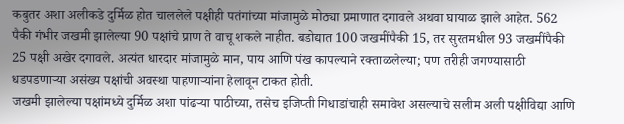कबुतर अशा अलीकडे दुर्मिळ होत चाललेले पक्षीही पतंगांच्या मांजामुळे मोठ्या प्रमाणात दगावले अथवा घायाळ झाले आहेत. 562 पैकी गंभीर जखमी झालेल्या 90 पक्षांचे प्राण ते वाचू शकले नाहीत. बडोद्यात 100 जखमींपैकी 15, तर सुरतमधील 93 जखमींपैकी 25 पक्षी अखेर दगावले. अत्यंत धारदार मांजामुळे मान, पाय आणि पंख कापल्याने रक्ताळलेल्या; पण तरीही जगण्यासाठी धडपडणाऱ्या असंख्य पक्षांची अवस्था पाहणाऱ्यांना हेलावून टाकत होती.
जखमी झालेल्या पक्षांमध्ये दुर्मिळ अशा पांढऱ्या पाठीच्या, तसेच इजिप्ती गिधाडांचाही समावेश असल्याचे सलीम अली पक्षीविद्या आणि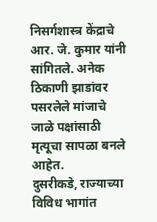निसर्गशास्त्र केंद्राचे आर. जे. कुमार यांनी सांगितले. अनेक ठिकाणी झाडांवर पसरलेले मांजाचे जाळे पक्षांसाठी मृत्यूचा सापळा बनले आहेत.
दुसरीकडे, राज्याच्या विविध भागांत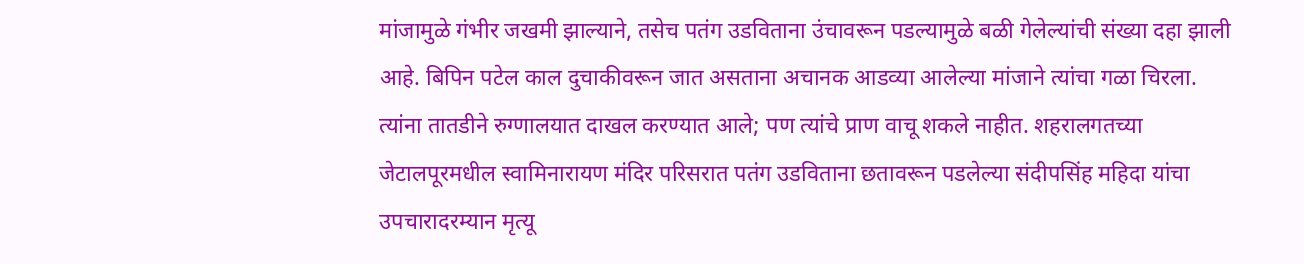मांजामुळे गंभीर जखमी झाल्याने, तसेच पतंग उडविताना उंचावरून पडल्यामुळे बळी गेलेल्यांची संख्या दहा झाली आहे. बिपिन पटेल काल दुचाकीवरून जात असताना अचानक आडव्या आलेल्या मांजाने त्यांचा गळा चिरला. त्यांना तातडीने रुग्णालयात दाखल करण्यात आले; पण त्यांचे प्राण वाचू शकले नाहीत. शहरालगतच्या जेटालपूरमधील स्वामिनारायण मंदिर परिसरात पतंग उडविताना छतावरून पडलेल्या संदीपसिंह महिदा यांचा उपचारादरम्यान मृत्यू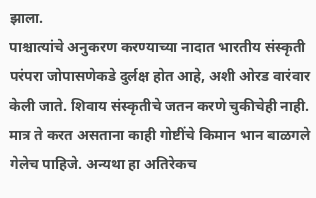झाला.
पाश्चात्यांचे अनुकरण करण्याच्या नादात भारतीय संस्कृती परंपरा जोपासणेकडे दुर्लक्ष होत आहे, अशी ओरड वारंवार केली जाते. शिवाय संस्कृतीचे जतन करणे चुकीचेही नाही. मात्र ते करत असताना काही गोष्टींचे किमान भान बाळगले गेलेच पाहिजे. अन्यथा हा अतिरेकच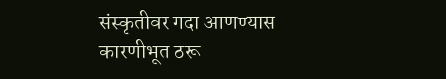संस्कृतीवर गदा आणण्यास कारणीभूत ठरू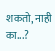शकतो, नाही का...?